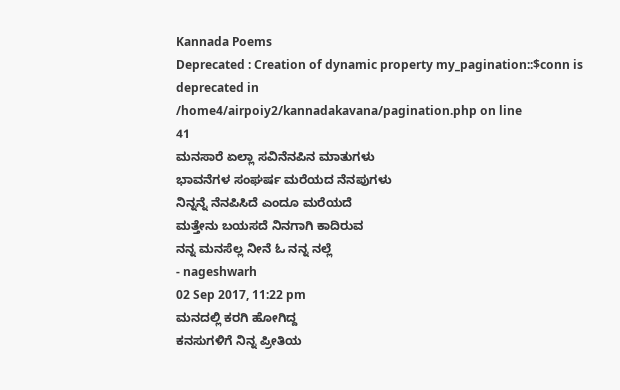Kannada Poems
Deprecated : Creation of dynamic property my_pagination::$conn is deprecated in
/home4/airpoiy2/kannadakavana/pagination.php on line
41
ಮನಸಾರೆ ಏಲ್ಲಾ ಸವಿನೆನಪಿನ ಮಾತುಗಳು
ಭಾವನೆಗಳ ಸಂಘರ್ಷ ಮರೆಯದ ನೆನಪುಗಳು
ನಿನ್ನನ್ನೆ ನೆನಪಿಸಿದೆ ಎಂದೂ ಮರೆಯದೆ
ಮತ್ತೇನು ಬಯಸದೆ ನಿನಗಾಗಿ ಕಾದಿರುವ
ನನ್ನ ಮನಸೆಲ್ಲ ನೀನೆ ಓ ನನ್ನ ನಲ್ಲೆ
- nageshwarh
02 Sep 2017, 11:22 pm
ಮನದಲ್ಲಿ ಕರಗಿ ಹೋಗಿದ್ದ
ಕನಸುಗಳಿಗೆ ನಿನ್ನ ಪ್ರೀತಿಯ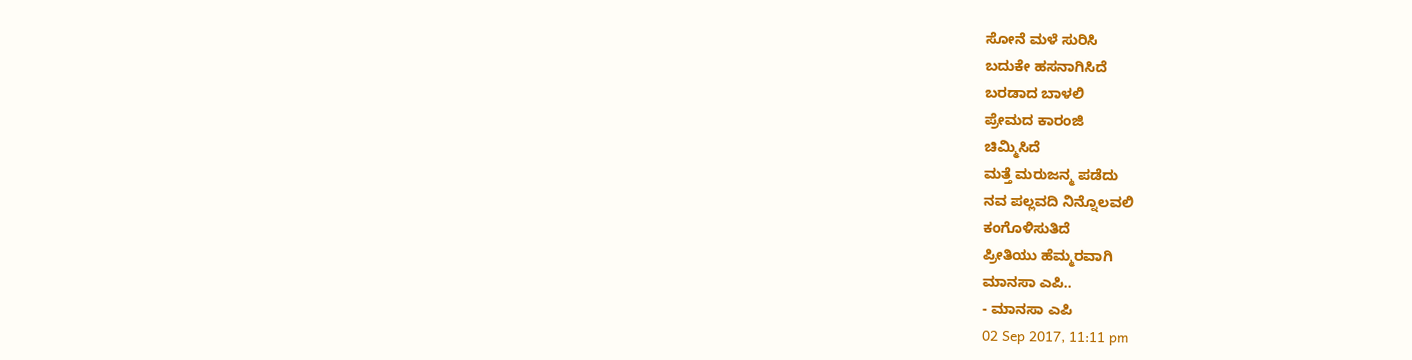ಸೋನೆ ಮಳೆ ಸುರಿಸಿ
ಬದುಕೇ ಹಸನಾಗಿಸಿದೆ
ಬರಡಾದ ಬಾಳಲಿ
ಪ್ರೇಮದ ಕಾರಂಜಿ
ಚಿಮ್ಮಿಸಿದೆ
ಮತ್ತೆ ಮರುಜನ್ಮ ಪಡೆದು
ನವ ಪಲ್ಲವದಿ ನಿನ್ನೊಲವಲಿ
ಕಂಗೊಳಿಸುತಿದೆ
ಪ್ರೀತಿಯು ಹೆಮ್ಮರವಾಗಿ
ಮಾನಸಾ ಎಪಿ..
- ಮಾನಸಾ ಎಪಿ
02 Sep 2017, 11:11 pm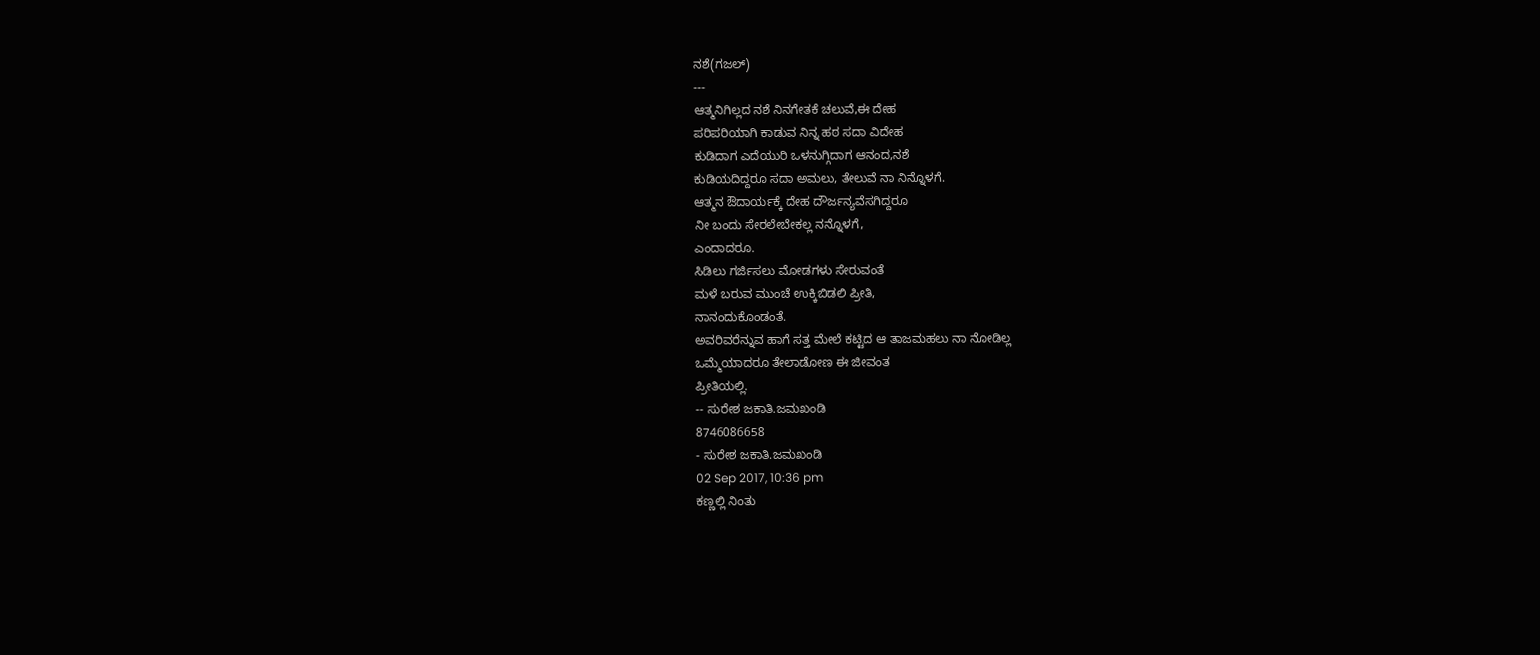ನಶೆ(ಗಜಲ್)
---
ಆತ್ಮನಿಗಿಲ್ಲದ ನಶೆ ನಿನಗೇತಕೆ ಚಲುವೆ,ಈ ದೇಹ
ಪರಿಪರಿಯಾಗಿ ಕಾಡುವ ನಿನ್ನ ಹಠ ಸದಾ ವಿದೇಹ
ಕುಡಿದಾಗ ಎದೆಯುರಿ ಒಳನುಗ್ಗಿದಾಗ ಆನಂದ,ನಶೆ
ಕುಡಿಯದಿದ್ದರೂ ಸದಾ ಅಮಲು, ತೇಲುವೆ ನಾ ನಿನ್ನೊಳಗೆ.
ಆತ್ಮನ ಔದಾರ್ಯಕ್ಕೆ ದೇಹ ದೌರ್ಜನ್ಯವೆಸಗಿದ್ದರೂ
ನೀ ಬಂದು ಸೇರಲೇಬೇಕಲ್ಲ ನನ್ನೊಳಗೆ,
ಎಂದಾದರೂ.
ಸಿಡಿಲು ಗರ್ಜಿಸಲು ಮೋಡಗಳು ಸೇರುವಂತೆ
ಮಳೆ ಬರುವ ಮುಂಚೆ ಉಕ್ಕಿಬಿಡಲಿ ಪ್ರೀತಿ,
ನಾನಂದುಕೊಂಡಂತೆ.
ಅವರಿವರೆನ್ನುವ ಹಾಗೆ ಸತ್ತ ಮೇಲೆ ಕಟ್ಟಿದ ಆ ತಾಜಮಹಲು ನಾ ನೋಡಿಲ್ಲ
ಒಮ್ಮೆಯಾದರೂ ತೇಲಾಡೋಣ ಈ ಜೀವಂತ
ಪ್ರೀತಿಯಲ್ಲಿ.
-- ಸುರೇಶ ಜಕಾತಿ.ಜಮಖಂಡಿ
8746086658
- ಸುರೇಶ ಜಕಾತಿ.ಜಮಖಂಡಿ
02 Sep 2017, 10:36 pm
ಕಣ್ಣಲ್ಲಿ ನಿಂತು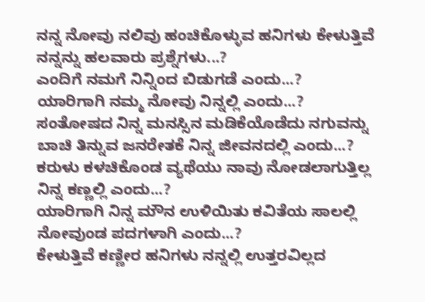ನನ್ನ ನೋವು ನಲಿವು ಹಂಚಿಕೊಳ್ಳುವ ಹನಿಗಳು ಕೇಳುತ್ತಿವೆ ನನ್ನನ್ನು ಹಲವಾರು ಪ್ರಶ್ನೆಗಳು...?
ಎಂದಿಗೆ ನಮಗೆ ನಿನ್ನಿಂದ ಬಿಡುಗಡೆ ಎಂದು...?
ಯಾರಿಗಾಗಿ ನಮ್ಮ ನೋವು ನಿನ್ನಲ್ಲಿ ಎಂದು...?
ಸಂತೋಷದ ನಿನ್ನ ಮನಸ್ಸಿನ ಮಡಿಕೆಯೊಡೆದು ನಗುವನ್ನು ಬಾಚಿ ತಿನ್ನುವ ಜನರೇತಕೆ ನಿನ್ನ ಜೀವನದಲ್ಲಿ ಎಂದು...?
ಕರುಳು ಕಳಚಿಕೊಂಡ ವ್ಯಥೆಯು ನಾವು ನೋಡಲಾಗುತ್ತಿಲ್ಲ ನಿನ್ನ ಕಣ್ಣಲ್ಲಿ ಎಂದು...?
ಯಾರಿಗಾಗಿ ನಿನ್ನ ಮೌನ ಉಳಿಯಿತು ಕವಿತೆಯ ಸಾಲಲ್ಲಿ ನೋವುಂಡ ಪದಗಳಾಗಿ ಎಂದು...?
ಕೇಳುತ್ತಿವೆ ಕಣ್ಣೀರ ಹನಿಗಳು ನನ್ನಲ್ಲಿ ಉತ್ತರವಿಲ್ಲದ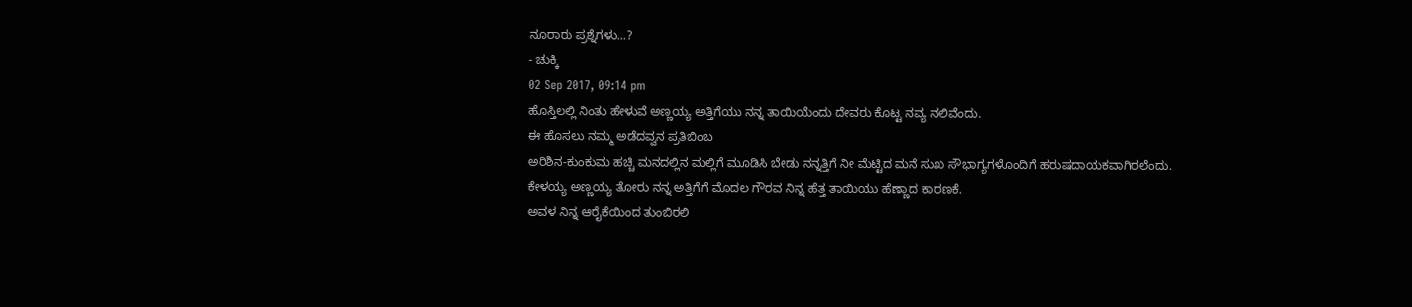ನೂರಾರು ಪ್ರಶ್ನೆಗಳು...?
- ಚುಕ್ಕಿ
02 Sep 2017, 09:14 pm
ಹೊಸ್ತಿಲಲ್ಲಿ ನಿಂತು ಹೇಳುವೆ ಅಣ್ಣಯ್ಯ ಅತ್ತಿಗೆಯು ನನ್ನ ತಾಯಿಯೆಂದು ದೇವರು ಕೊಟ್ಟ ನವ್ಯ ನಲಿವೆಂದು.
ಈ ಹೊಸಲು ನಮ್ಮ ಅಡೆದವ್ವನ ಪ್ರತಿಬಿಂಬ
ಅರಿಶಿನ-ಕುಂಕುಮ ಹಚ್ಚಿ ಮನದಲ್ಲಿನ ಮಲ್ಲಿಗೆ ಮೂಡಿಸಿ ಬೇಡು ನನ್ನತ್ತಿಗೆ ನೀ ಮೆಟ್ಟಿದ ಮನೆ ಸುಖ ಸೌಭಾಗ್ಯಗಳೊಂದಿಗೆ ಹರುಷದಾಯಕವಾಗಿರಲೆಂದು.
ಕೇಳಯ್ಯ ಅಣ್ಣಯ್ಯ ತೋರು ನನ್ನ ಅತ್ತಿಗೆಗೆ ಮೊದಲ ಗೌರವ ನಿನ್ನ ಹೆತ್ತ ತಾಯಿಯು ಹೆಣ್ಣಾದ ಕಾರಣಕೆ.
ಅವಳ ನಿನ್ನ ಆರೈಕೆಯಿಂದ ತುಂಬಿರಲಿ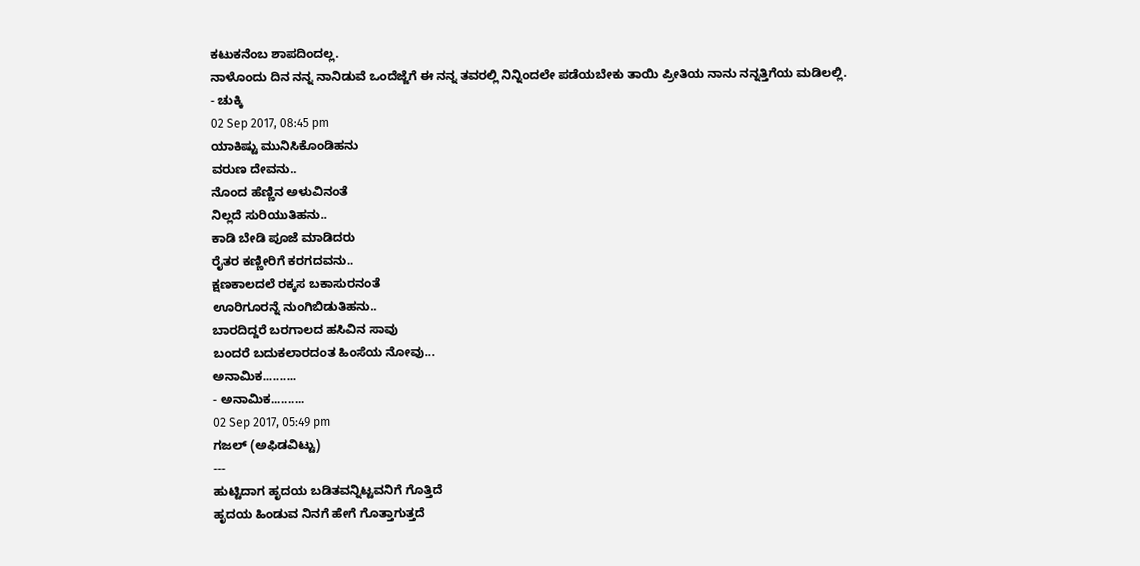ಕಟುಕನೆಂಬ ಶಾಪದಿಂದಲ್ಲ.
ನಾಳೊಂದು ದಿನ ನನ್ನ ನಾನಿಡುವೆ ಒಂದೆಜ್ಜೆಗೆ ಈ ನನ್ನ ತವರಲ್ಲಿ ನಿನ್ನಿಂದಲೇ ಪಡೆಯಬೇಕು ತಾಯಿ ಪ್ರೀತಿಯ ನಾನು ನನ್ನತ್ತಿಗೆಯ ಮಡಿಲಲ್ಲಿ.
- ಚುಕ್ಕಿ
02 Sep 2017, 08:45 pm
ಯಾಕಿಷ್ಟು ಮುನಿಸಿಕೊಂಡಿಹನು
ವರುಣ ದೇವನು..
ನೊಂದ ಹೆಣ್ಣಿನ ಅಳುವಿನಂತೆ
ನಿಲ್ಲದೆ ಸುರಿಯುತಿಹನು..
ಕಾಡಿ ಬೇಡಿ ಪೂಜೆ ಮಾಡಿದರು
ರೈತರ ಕಣ್ಣೀರಿಗೆ ಕರಗದವನು..
ಕ್ಷಣಕಾಲದಲೆ ರಕ್ಕಸ ಬಕಾಸುರನಂತೆ
ಊರಿಗೂರನ್ನೆ ನುಂಗಿಬಿಡುತಿಹನು..
ಬಾರದಿದ್ದರೆ ಬರಗಾಲದ ಹಸಿವಿನ ಸಾವು
ಬಂದರೆ ಬದುಕಲಾರದಂತ ಹಿಂಸೆಯ ನೋವು...
ಅನಾಮಿಕ..........
- ಅನಾಮಿಕ..........
02 Sep 2017, 05:49 pm
ಗಜಲ್ (ಅಫಿಡವಿಟ್ಟು)
---
ಹುಟ್ಟಿದಾಗ ಹೃದಯ ಬಡಿತವನ್ನಿಟ್ಟವನಿಗೆ ಗೊತ್ತಿದೆ
ಹೃದಯ ಹಿಂಡುವ ನಿನಗೆ ಹೇಗೆ ಗೊತ್ತಾಗುತ್ತದೆ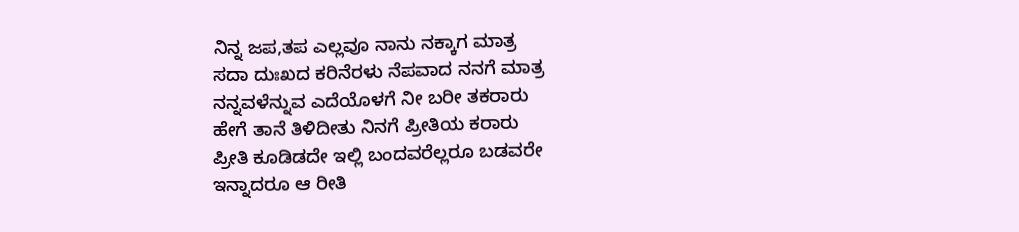ನಿನ್ನ ಜಪ,ತಪ ಎಲ್ಲವೂ ನಾನು ನಕ್ಕಾಗ ಮಾತ್ರ
ಸದಾ ದುಃಖದ ಕರಿನೆರಳು ನೆಪವಾದ ನನಗೆ ಮಾತ್ರ
ನನ್ನವಳೆನ್ನುವ ಎದೆಯೊಳಗೆ ನೀ ಬರೀ ತಕರಾರು
ಹೇಗೆ ತಾನೆ ತಿಳಿದೀತು ನಿನಗೆ ಪ್ರೀತಿಯ ಕರಾರು
ಪ್ರೀತಿ ಕೂಡಿಡದೇ ಇಲ್ಲಿ ಬಂದವರೆಲ್ಲರೂ ಬಡವರೇ
ಇನ್ನಾದರೂ ಆ ರೀತಿ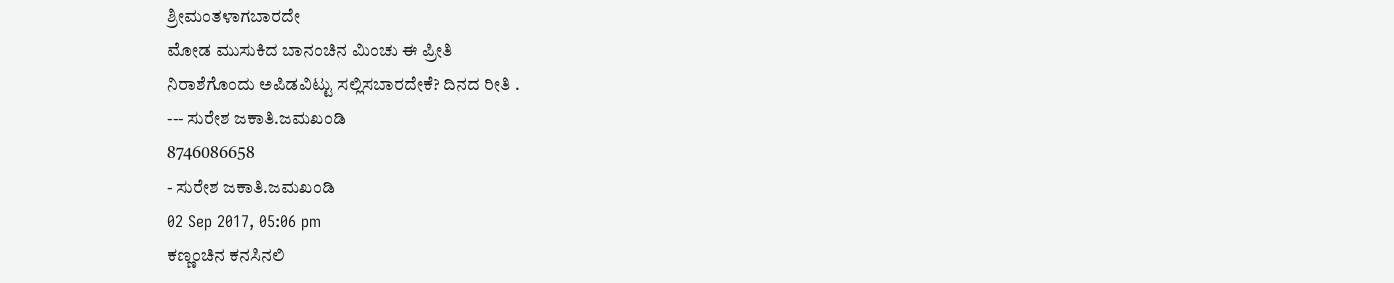ಶ್ರೀಮಂತಳಾಗಬಾರದೇ
ಮೋಡ ಮುಸುಕಿದ ಬಾನಂಚಿನ ಮಿಂಚು ಈ ಪ್ರೀತಿ
ನಿರಾಶೆಗೊಂದು ಅಪಿಡವಿಟ್ಟು ಸಲ್ಲಿಸಬಾರದೇಕೆ? ದಿನದ ರೀತಿ .
--- ಸುರೇಶ ಜಕಾತಿ.ಜಮಖಂಡಿ
8746086658
- ಸುರೇಶ ಜಕಾತಿ.ಜಮಖಂಡಿ
02 Sep 2017, 05:06 pm
ಕಣ್ಣಂಚಿನ ಕನಸಿನಲಿ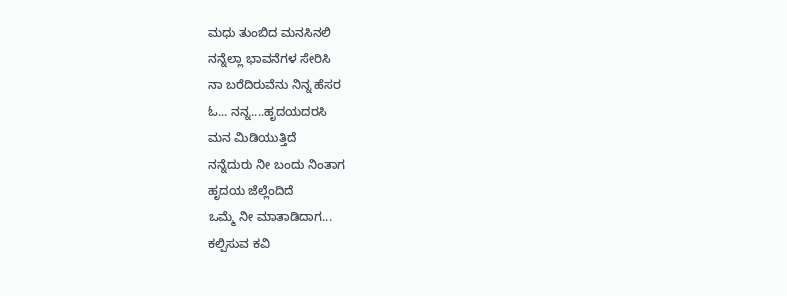ಮಧು ತುಂಬಿದ ಮನಸಿನಲಿ
ನನ್ನೆಲ್ಲಾ ಭಾವನೆಗಳ ಸೇರಿಸಿ
ನಾ ಬರೆದಿರುವೆನು ನಿನ್ನ ಹೆಸರ
ಓ... ನನ್ನ....ಹೃದಯದರಸಿ
ಮನ ಮಿಡಿಯುತ್ತಿದೆ
ನನ್ನೆದುರು ನೀ ಬಂದು ನಿಂತಾಗ
ಹೃದಯ ಜೆಲ್ಲೆಂದಿದೆ
ಒಮ್ಮೆ ನೀ ಮಾತಾಡಿದಾಗ...
ಕಲ್ಪಿಸುವ ಕವಿ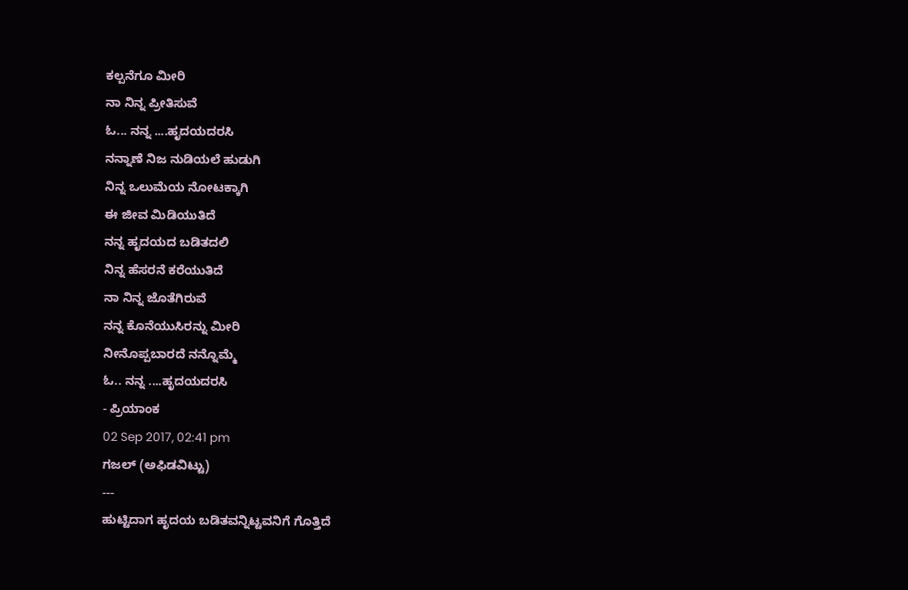ಕಲ್ಪನೆಗೂ ಮೀರಿ
ನಾ ನಿನ್ನ ಪ್ರೀತಿಸುವೆ
ಓ... ನನ್ನ ....ಹೃದಯದರಸಿ
ನನ್ನಾಣೆ ನಿಜ ನುಡಿಯಲೆ ಹುಡುಗಿ
ನಿನ್ನ ಒಲುಮೆಯ ನೋಟಕ್ಕಾಗಿ
ಈ ಜೀವ ಮಿಡಿಯುತಿದೆ
ನನ್ನ ಹೃದಯದ ಬಡಿತದಲಿ
ನಿನ್ನ ಹೆಸರನೆ ಕರೆಯುತಿದೆ
ನಾ ನಿನ್ನ ಜೊತೆಗಿರುವೆ
ನನ್ನ ಕೊನೆಯುಸಿರನ್ನು ಮೀರಿ
ನೀನೊಪ್ಪಬಾರದೆ ನನ್ನೊಮ್ಮೆ
ಓ.. ನನ್ನ ....ಹೃದಯದರಸಿ
- ಪ್ರಿಯಾಂಕ
02 Sep 2017, 02:41 pm
ಗಜಲ್ (ಅಫಿಡವಿಟ್ಟು)
---
ಹುಟ್ಟಿದಾಗ ಹೃದಯ ಬಡಿತವನ್ನಿಟ್ಟವನಿಗೆ ಗೊತ್ತಿದೆ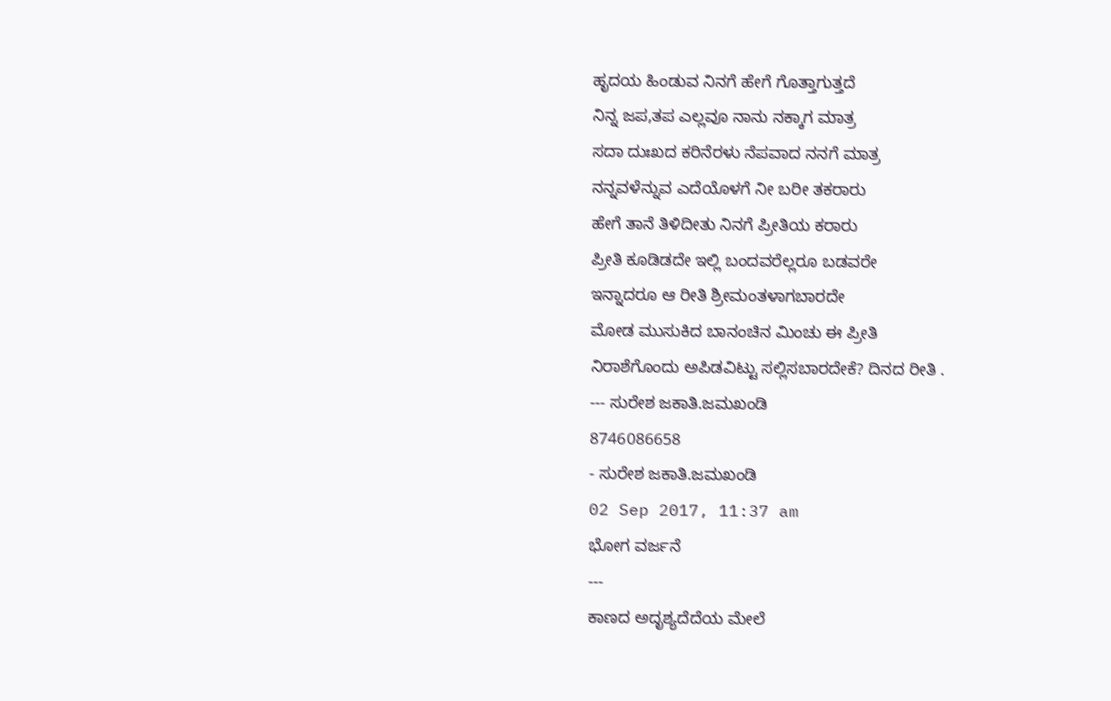ಹೃದಯ ಹಿಂಡುವ ನಿನಗೆ ಹೇಗೆ ಗೊತ್ತಾಗುತ್ತದೆ
ನಿನ್ನ ಜಪ,ತಪ ಎಲ್ಲವೂ ನಾನು ನಕ್ಕಾಗ ಮಾತ್ರ
ಸದಾ ದುಃಖದ ಕರಿನೆರಳು ನೆಪವಾದ ನನಗೆ ಮಾತ್ರ
ನನ್ನವಳೆನ್ನುವ ಎದೆಯೊಳಗೆ ನೀ ಬರೀ ತಕರಾರು
ಹೇಗೆ ತಾನೆ ತಿಳಿದೀತು ನಿನಗೆ ಪ್ರೀತಿಯ ಕರಾರು
ಪ್ರೀತಿ ಕೂಡಿಡದೇ ಇಲ್ಲಿ ಬಂದವರೆಲ್ಲರೂ ಬಡವರೇ
ಇನ್ನಾದರೂ ಆ ರೀತಿ ಶ್ರೀಮಂತಳಾಗಬಾರದೇ
ಮೋಡ ಮುಸುಕಿದ ಬಾನಂಚಿನ ಮಿಂಚು ಈ ಪ್ರೀತಿ
ನಿರಾಶೆಗೊಂದು ಅಪಿಡವಿಟ್ಟು ಸಲ್ಲಿಸಬಾರದೇಕೆ? ದಿನದ ರೀತಿ .
--- ಸುರೇಶ ಜಕಾತಿ.ಜಮಖಂಡಿ
8746086658
- ಸುರೇಶ ಜಕಾತಿ.ಜಮಖಂಡಿ
02 Sep 2017, 11:37 am
ಭೋಗ ವರ್ಜನೆ
---
ಕಾಣದ ಅದೃಶ್ಯದೆದೆಯ ಮೇಲೆ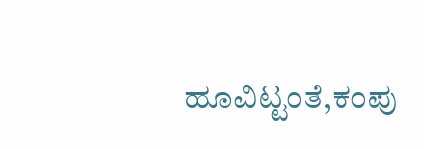ಹೂವಿಟ್ಟಂತೆ,ಕಂಪು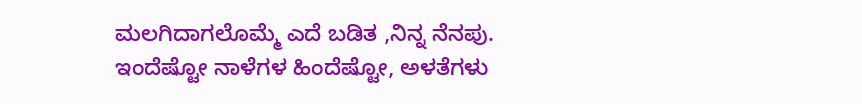ಮಲಗಿದಾಗಲೊಮ್ಮೆ ಎದೆ ಬಡಿತ ,ನಿನ್ನ ನೆನಪು.
ಇಂದೆಷ್ಟೋ ನಾಳೆಗಳ ಹಿಂದೆಷ್ಟೋ, ಅಳತೆಗಳು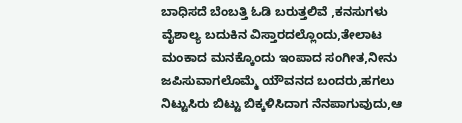ಬಾಧಿಸದೆ ಬೆಂಬತ್ತಿ ಓಡಿ ಬರುತ್ತಲಿವೆ ,ಕನಸುಗಳು
ವೈಶಾಲ್ಯ ಬದುಕಿನ ವಿಸ್ತಾರದಲ್ಲೊಂದು,ತೇಲಾಟ
ಮಂಕಾದ ಮನಕ್ಕೊಂದು ಇಂಪಾದ ಸಂಗೀತ,ನೀನು
ಜಪಿಸುವಾಗಲೊಮ್ಮೆ ಯೌವನದ ಬಂದರು,ಹಗಲು
ನಿಟ್ಟುಸಿರು ಬಿಟ್ಟು ಬಿಕ್ಕಳಿಸಿದಾಗ ನೆನಪಾಗುವುದು,ಆ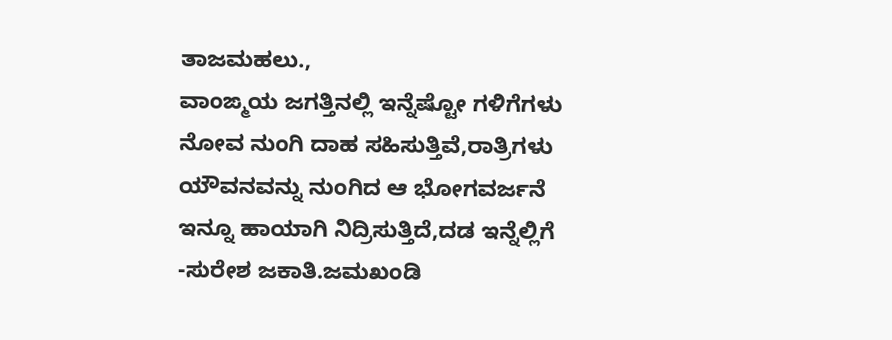ತಾಜಮಹಲು.,
ವಾಂಙ್ಮಯ ಜಗತ್ತಿನಲ್ಲಿ ಇನ್ನೆಷ್ಟೋ ಗಳಿಗೆಗಳು
ನೋವ ನುಂಗಿ ದಾಹ ಸಹಿಸುತ್ತಿವೆ,ರಾತ್ರಿಗಳು
ಯೌವನವನ್ನು ನುಂಗಿದ ಆ ಭೋಗವರ್ಜನೆ
ಇನ್ನೂ ಹಾಯಾಗಿ ನಿದ್ರಿಸುತ್ತಿದೆ,ದಡ ಇನ್ನೆಲ್ಲಿಗೆ
-ಸುರೇಶ ಜಕಾತಿ.ಜಮಖಂಡಿ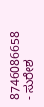8746086658
- ಸುರೇಶ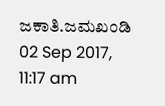ಜಕಾತಿ.ಜಮಖಂಡಿ
02 Sep 2017, 11:17 am